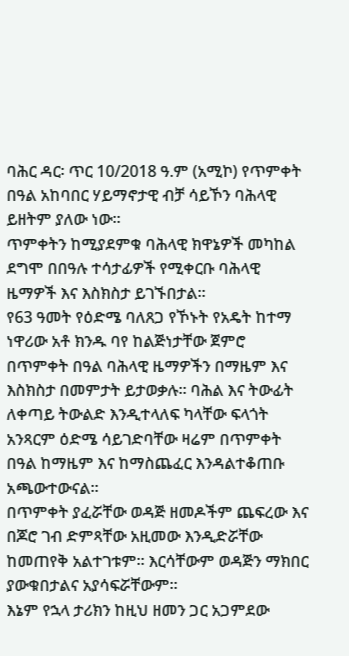ባሕር ዳር፡ ጥር 10/2018 ዓ.ም (አሚኮ) የጥምቀት በዓል አከባበር ሃይማኖታዊ ብቻ ሳይኾን ባሕላዊ ይዘትም ያለው ነው።
ጥምቀትን ከሚያደምቁ ባሕላዊ ክዋኔዎች መካከል ደግሞ በበዓሉ ተሳታፊዎች የሚቀርቡ ባሕላዊ ዜማዎች እና እስክስታ ይገኙበታል።
የ63 ዓመት የዕድሜ ባለጸጋ የኾኑት የአዴት ከተማ ነዋሪው አቶ ክንዱ ባየ ከልጅነታቸው ጀምሮ በጥምቀት በዓል ባሕላዊ ዜማዎችን በማዜም እና እስክስታ በመምታት ይታወቃሉ። ባሕል እና ትውፊት ለቀጣይ ትውልድ እንዲተላለፍ ካላቸው ፍላጎት አንጻርም ዕድሜ ሳይገድባቸው ዛሬም በጥምቀት በዓል ከማዜም እና ከማስጨፈር እንዳልተቆጠቡ አጫውተውናል።
በጥምቀት ያፈሯቸው ወዳጅ ዘመዶችም ጨፍረው እና በጆሮ ገብ ድምጻቸው አዚመው እንዲድሯቸው ከመጠየቅ አልተገቱም። እርሳቸውም ወዳጅን ማክበር ያውቁበታልና አያሳፍሯቸውም።
እኔም የኋላ ታሪክን ከዚህ ዘመን ጋር አጋምደው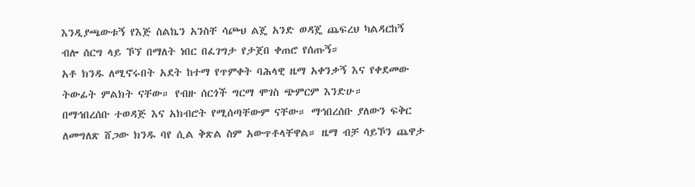እንዲያጫውቱኝ የእጅ ስልኬን አንስቸ ሳጮህ ልጄ አንድ ወዳጄ ጨፍረህ ካልዳርከኝ ብሎ ሰርግ ላይ ኾኘ በማለት ነበር በፈገግታ የታጀበ ቀጠሮ የሰጡኝ።
አቶ ክንዱ ለሚኖሩበት አደት ከተማ የጥምቀት ባሕላዊ ዜማ አቀንቃኝ እና የቀደመው ትውፊት ምልክት ናቸው። የብዙ ሰርጎች ግርማ ሞገስ ጭምርም እንድሁ።
በማኅበረሰቡ ተወዳጅ እና አክብሮት የሚሰጣቸውም ናቸው። ማኅበረሰቡ ያለውን ፍቅር ለመግለጽ ሸጋው ክንዱ ባየ ሲል ቅጽል ስም አውጥቶላቸዋል። ዜማ ብቻ ሳይኾን ጨዋታ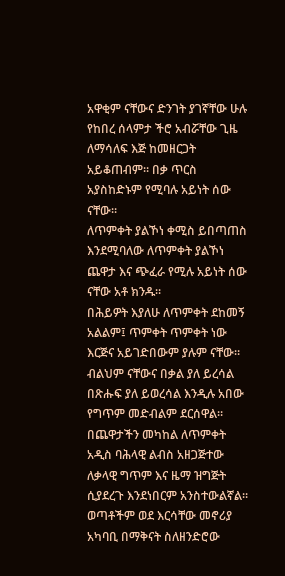አዋቂም ናቸውና ድንገት ያገኛቸው ሁሉ የከበረ ሰላምታ ችሮ አብሯቸው ጊዜ ለማሳለፍ እጅ ከመዘርጋት አይቆጠብም። በቃ ጥርስ አያስከድኑም የሚባሉ አይነት ሰው ናቸው።
ለጥምቀት ያልኾነ ቀሚስ ይበጣጠስ እንደሚባለው ለጥምቀት ያልኾነ ጨዋታ እና ጭፈራ የሚሉ አይነት ሰው ናቸው አቶ ክንዱ።
በሕይዎት እያለሁ ለጥምቀት ደከመኝ አልልም፤ ጥምቀት ጥምቀት ነው እርጅና አይገድበውም ያሉም ናቸው። ብልህም ናቸውና በቃል ያለ ይረሳል በጽሑፍ ያለ ይወረሳል እንዲሉ አበው የግጥም መድብልም ደርሰዋል። በጨዋታችን መካከል ለጥምቀት አዲስ ባሕላዊ ልብስ አዘጋጅተው ለቃላዊ ግጥም እና ዜማ ዝግጅት ሲያደረጉ እንደነበርም አንስተውልኛል።
ወጣቶችም ወደ እርሳቸው መኖሪያ አካባቢ በማቅናት ስለዘንድሮው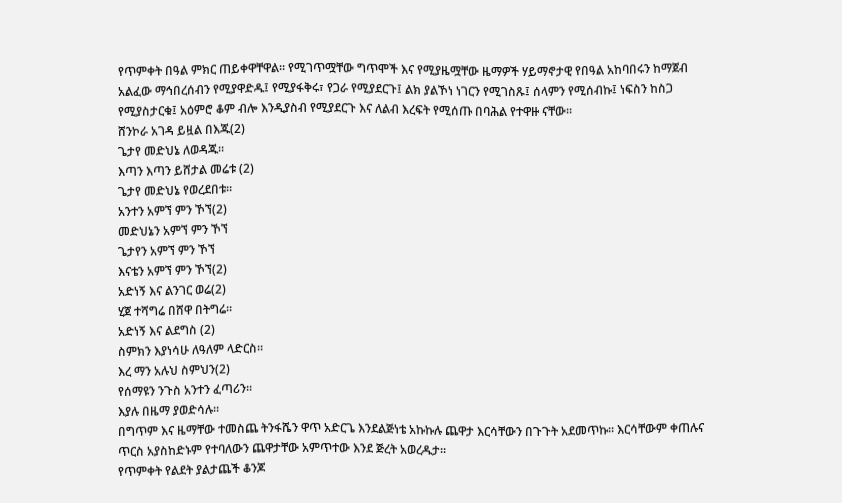የጥምቀት በዓል ምክር ጠይቀዋቸዋል። የሚገጥሟቸው ግጥሞች እና የሚያዜሟቸው ዜማዎች ሃይማኖታዊ የበዓል አከባበሩን ከማጀብ አልፈው ማኅበረሰብን የሚያዋድዱ፤ የሚያፋቅሩ፣ የጋራ የሚያደርጉ፤ ልክ ያልኾነ ነገርን የሚገስጹ፤ ሰላምን የሚሰብኩ፤ ነፍስን ከስጋ የሚያስታርቁ፤ አዕምሮ ቆም ብሎ እንዲያስብ የሚያደርጉ እና ለልብ እረፍት የሚሰጡ በባሕል የተዋዙ ናቸው።
ሸንኮራ አገዳ ይዟል በእጁ(2)
ጌታየ መድህኔ ለወዳጁ።
እጣን እጣን ይሸታል መሬቱ (2)
ጌታየ መድህኔ የወረደበቱ።
አንተን አምኘ ምን ኾኘ(2)
መድህኔን አምኘ ምን ኾኘ
ጌታየን አምኘ ምን ኾኘ
እናቴን አምኘ ምን ኾኘ(2)
አድነኝ እና ልንገር ወሬ(2)
ሂጀ ተሻግሬ በሸዋ በትግሬ።
አድነኝ እና ልደግስ (2)
ስምክን እያነሳሁ ለዓለም ላድርስ።
እረ ማን አሉህ ስምህን(2)
የሰማዩን ንጉስ አንተን ፈጣሪን።
እያሉ በዜማ ያወድሳሉ።
በግጥም እና ዜማቸው ተመስጨ ትንፋሼን ዋጥ አድርጌ እንደልጅነቴ አኩኩሉ ጨዋታ እርሳቸውን በጉጉት አደመጥኩ። እርሳቸውም ቀጠሉና ጥርስ አያስከድኑም የተባለውን ጨዋታቸው አምጥተው እንደ ጅረት አወረዱታ።
የጥምቀት የልደት ያልታጨች ቆንጆ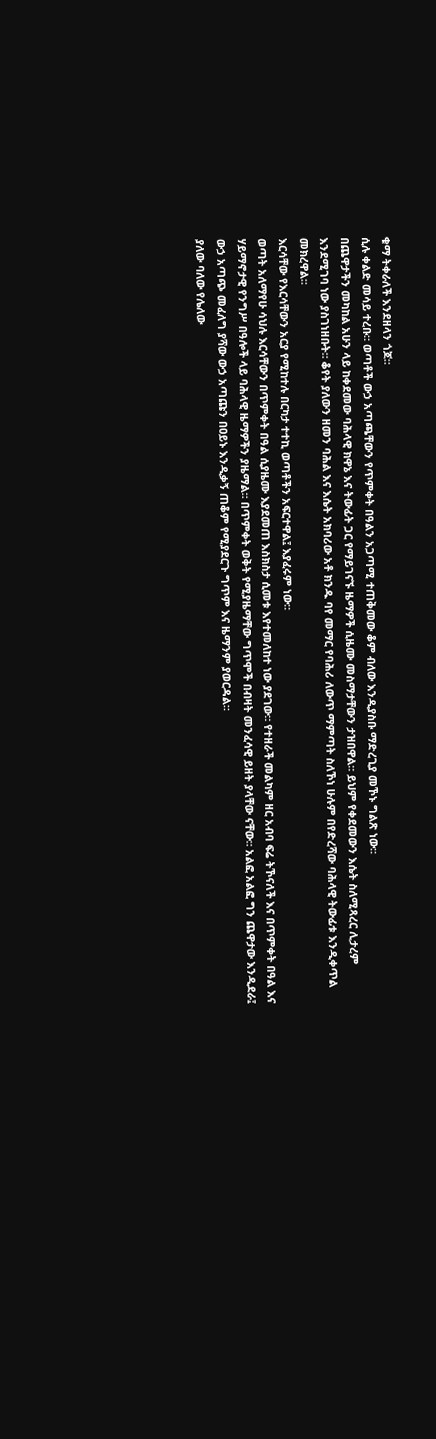ቁማ ትቀራለች እንደዘላን ጎጆ።
ሲሉ ቀልድ መሳይ ተረቡ። ወጣቶች ውኃ አጣጫቸውን የጥምቀት በዓልን አጋጣሚ ተጠቅመው ቆም ብለው እንዲያስቡ ማድረጊያ መኾኑ ግልጽ ነው።
በጨዋታችን መካከል አሁን ላይ ከቀደመው ባሕላዊ ክዋኔ እና ትውፊት ጋር የማይገናኙ ዜማዎች ሲዜሙ መስማታቸውን ታዝበዋል። ይህም የቀደመውን እሴት ስለሚጻረር ሊታረም እንደሚገባ ነው ያስገነዘቡት። ቆየት ያለውን ዘመን ባሕል እና እሴት አክባሪው አቶ ክንዱ ባየ መማር የባሕሪ ለውጥ ማምጣት ስለኾነ ሁሉም በየድረሻው ባሕላዊ ትውፊቱ እንዲቀጥል መክረዋል።
እርሳቸው የእርሳቸውን አርያ የሚከተሉ በርካታ ተተኪ ወጣቶችን አፍርተዋል፤ እያፈሩም ነው።
ወጣት አለማየሁ ሳህሉ እርሳቸውን በጥምቀት በዓል ሲያዜሙ እያደመጠ እስክስታ ሲመቱ እየተመለከተ ነው ያደገው። የተዘራች መልካም ዘር አብባ ፍሬ ትኾናለች እና በጥምቀት በዓል እና ሃይማኖታዊ የንግሥ በዓሎች ላይ ባሕላዊ ዜማዎችን ያዜማል። በጥምቀት ወቅት የሚያዜማቸው ግጥሞች በብዛት መንፈሳዊ ይዘት ያላቸው ናቸው። አልፎ አልፎ ግን ጨዋታው እንዲደራ፤ ውኃ አጣጭ መፈለግ ያሻው ውኃ አጣጩን በዐይኑ እንዲቃኝ ጠቆም የሚያደርጉ ግጥም እና ዜማንም ያወርዳል።
ያለው ባለው የሌለው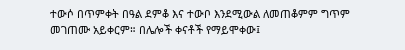ተውሶ በጥምቀት በዓል ደምቆ እና ተውቦ እንደሚውል ለመጠቆምም ግጥም መገጠሙ አይቀርም። በሌሎች ቀናቶች የማይሞቀው፤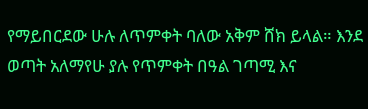የማይበርደው ሁሉ ለጥምቀት ባለው አቅም ሸክ ይላል። እንደ ወጣት አለማየሁ ያሉ የጥምቀት በዓል ገጣሚ እና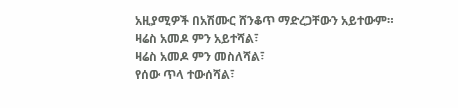አዚያሚዎች በአሽሙር ሸንቆጥ ማድረጋቸውን አይተውም።
ዛሬስ አመዶ ምን አይተሻል፣
ዛሬስ አመዶ ምን መስለሻል፣
የሰው ጥላ ተውሰሻል፣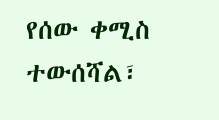የሰው ቀሚስ ተውሰሻል፣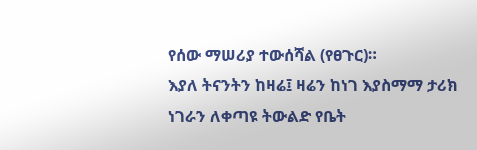የሰው ማሠሪያ ተውሰሻል (የፀጉር)።
እያለ ትናንትን ከዛሬ፤ ዛሬን ከነገ እያስማማ ታሪክ ነገራን ለቀጣዩ ትውልድ የቤት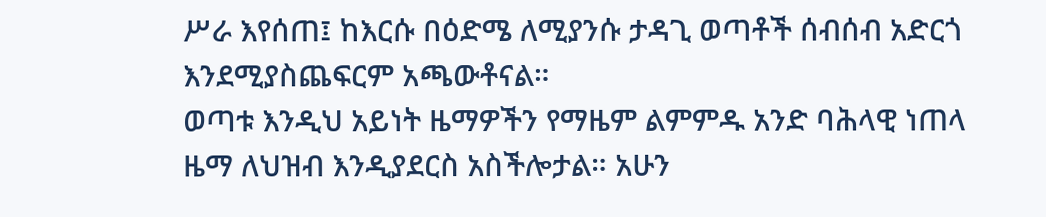ሥራ እየሰጠ፤ ከእርሱ በዕድሜ ለሚያንሱ ታዳጊ ወጣቶች ሰብሰብ አድርጎ እንደሚያስጨፍርም አጫውቶናል።
ወጣቱ እንዲህ አይነት ዜማዎችን የማዜም ልምምዱ አንድ ባሕላዊ ነጠላ ዜማ ለህዝብ እንዲያደርስ አስችሎታል። አሁን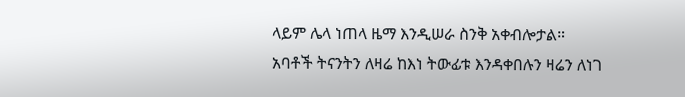ላይም ሌላ ነጠላ ዜማ እንዲሠራ ስንቅ አቀብሎታል።
አባቶች ትናንትን ለዛሬ ከእነ ትውፊቱ እንዳቀበሉን ዛሬን ለነገ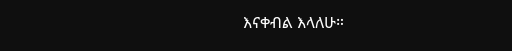እናቀብል እላለሁ።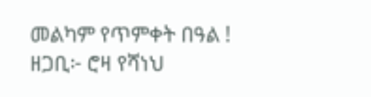መልካም የጥምቀት በዓል !
ዘጋቢ፦ ሮዛ የሻነህ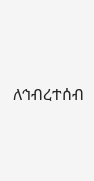ለኅብረተሰብ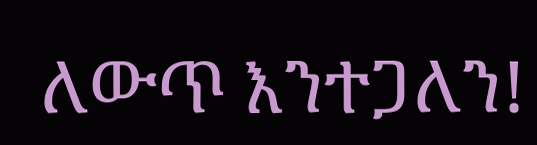ለውጥ እንተጋለን!